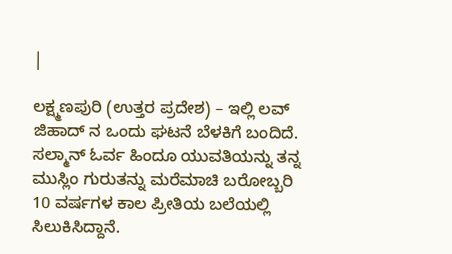|

ಲಕ್ಷ್ಮಣಪುರಿ (ಉತ್ತರ ಪ್ರದೇಶ) – ಇಲ್ಲಿ ಲವ್ ಜಿಹಾದ್ ನ ಒಂದು ಘಟನೆ ಬೆಳಕಿಗೆ ಬಂದಿದೆ. ಸಲ್ಮಾನ್ ಓರ್ವ ಹಿಂದೂ ಯುವತಿಯನ್ನು ತನ್ನ ಮುಸ್ಲಿಂ ಗುರುತನ್ನು ಮರೆಮಾಚಿ ಬರೋಬ್ಬರಿ 10 ವರ್ಷಗಳ ಕಾಲ ಪ್ರೀತಿಯ ಬಲೆಯಲ್ಲಿ ಸಿಲುಕಿಸಿದ್ದಾನೆ.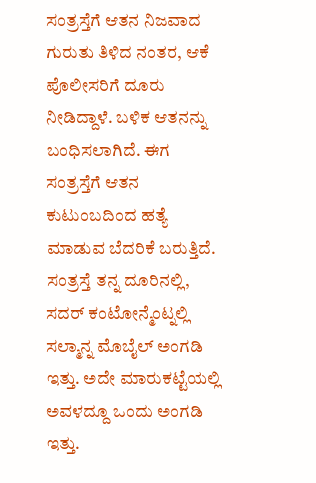ಸಂತ್ರಸ್ತೆಗೆ ಆತನ ನಿಜವಾದ ಗುರುತು ತಿಳಿದ ನಂತರ, ಆಕೆ ಪೊಲೀಸರಿಗೆ ದೂರು ನೀಡಿದ್ದಾಳೆ. ಬಳಿಕ ಆತನನ್ನು ಬಂಧಿಸಲಾಗಿದೆ. ಈಗ ಸಂತ್ರಸ್ತೆಗೆ ಆತನ ಕುಟುಂಬದಿಂದ ಹತ್ಯೆ ಮಾಡುವ ಬೆದರಿಕೆ ಬರುತ್ತಿದೆ.
ಸಂತ್ರಸ್ತೆ ತನ್ನ ದೂರಿನಲ್ಲಿ, ಸದರ್ ಕಂಟೋನ್ಮೆಂಟ್ನಲ್ಲಿ ಸಲ್ಮಾನ್ನ ಮೊಬೈಲ್ ಅಂಗಡಿ ಇತ್ತು. ಅದೇ ಮಾರುಕಟ್ಟೆಯಲ್ಲಿ ಅವಳದ್ದೂ ಒಂದು ಅಂಗಡಿ ಇತ್ತು.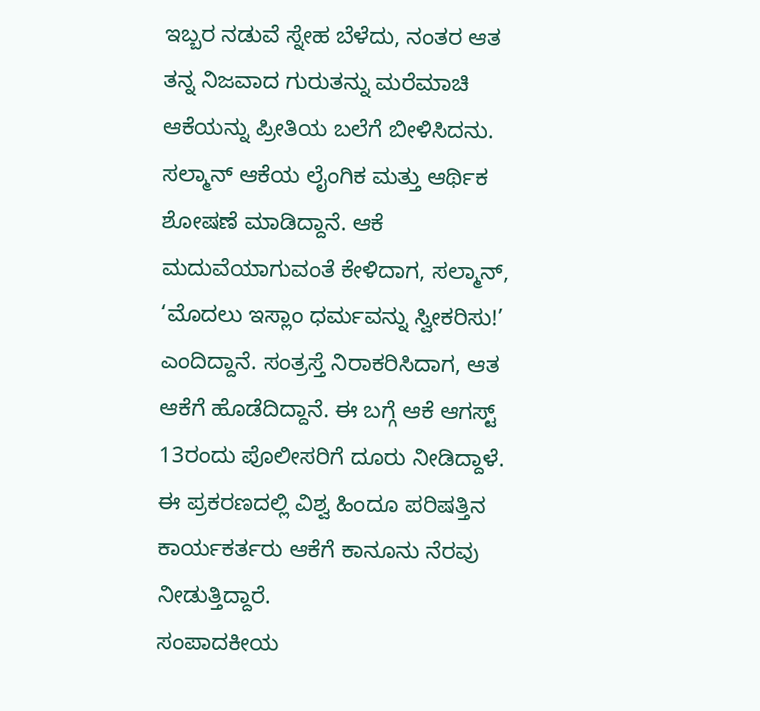ಇಬ್ಬರ ನಡುವೆ ಸ್ನೇಹ ಬೆಳೆದು, ನಂತರ ಆತ ತನ್ನ ನಿಜವಾದ ಗುರುತನ್ನು ಮರೆಮಾಚಿ ಆಕೆಯನ್ನು ಪ್ರೀತಿಯ ಬಲೆಗೆ ಬೀಳಿಸಿದನು. ಸಲ್ಮಾನ್ ಆಕೆಯ ಲೈಂಗಿಕ ಮತ್ತು ಆರ್ಥಿಕ ಶೋಷಣೆ ಮಾಡಿದ್ದಾನೆ. ಆಕೆ ಮದುವೆಯಾಗುವಂತೆ ಕೇಳಿದಾಗ, ಸಲ್ಮಾನ್, ‘ಮೊದಲು ಇಸ್ಲಾಂ ಧರ್ಮವನ್ನು ಸ್ವೀಕರಿಸು!’ ಎಂದಿದ್ದಾನೆ. ಸಂತ್ರಸ್ತೆ ನಿರಾಕರಿಸಿದಾಗ, ಆತ ಆಕೆಗೆ ಹೊಡೆದಿದ್ದಾನೆ. ಈ ಬಗ್ಗೆ ಆಕೆ ಆಗಸ್ಟ್ 13ರಂದು ಪೊಲೀಸರಿಗೆ ದೂರು ನೀಡಿದ್ದಾಳೆ. ಈ ಪ್ರಕರಣದಲ್ಲಿ ವಿಶ್ವ ಹಿಂದೂ ಪರಿಷತ್ತಿನ ಕಾರ್ಯಕರ್ತರು ಆಕೆಗೆ ಕಾನೂನು ನೆರವು ನೀಡುತ್ತಿದ್ದಾರೆ.
ಸಂಪಾದಕೀಯ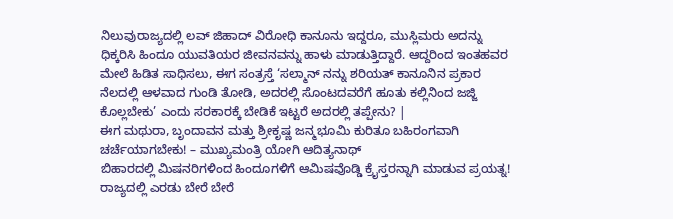ನಿಲುವುರಾಜ್ಯದಲ್ಲಿ ಲವ್ ಜಿಹಾದ್ ವಿರೋಧಿ ಕಾನೂನು ಇದ್ದರೂ, ಮುಸ್ಲಿಮರು ಅದನ್ನು ಧಿಕ್ಕರಿಸಿ ಹಿಂದೂ ಯುವತಿಯರ ಜೀವನವನ್ನು ಹಾಳು ಮಾಡುತ್ತಿದ್ದಾರೆ. ಆದ್ದರಿಂದ ಇಂತಹವರ ಮೇಲೆ ಹಿಡಿತ ಸಾಧಿಸಲು, ಈಗ ಸಂತ್ರಸ್ತೆ ‘ಸಲ್ಮಾನ್ ನನ್ನು ಶರಿಯತ್ ಕಾನೂನಿನ ಪ್ರಕಾರ ನೆಲದಲ್ಲಿ ಆಳವಾದ ಗುಂಡಿ ತೋಡಿ, ಅದರಲ್ಲಿ ಸೊಂಟದವರೆಗೆ ಹೂತು ಕಲ್ಲಿನಿಂದ ಜಜ್ಜಿ ಕೊಲ್ಲಬೇಕು’ ಎಂದು ಸರಕಾರಕ್ಕೆ ಬೇಡಿಕೆ ಇಟ್ಟರೆ ಅದರಲ್ಲಿ ತಪ್ಪೇನು? |
ಈಗ ಮಥುರಾ, ಬೃಂದಾವನ ಮತ್ತು ಶ್ರೀಕೃಷ್ಣ ಜನ್ಮಭೂಮಿ ಕುರಿತೂ ಬಹಿರಂಗವಾಗಿ ಚರ್ಚೆಯಾಗಬೇಕು! – ಮುಖ್ಯಮಂತ್ರಿ ಯೋಗಿ ಆದಿತ್ಯನಾಥ್
ಬಿಹಾರದಲ್ಲಿ ಮಿಷನರಿಗಳಿಂದ ಹಿಂದೂಗಳಿಗೆ ಆಮಿಷವೊಡ್ಡಿ ಕ್ರೈಸ್ತರನ್ನಾಗಿ ಮಾಡುವ ಪ್ರಯತ್ನ!
ರಾಜ್ಯದಲ್ಲಿ ಎರಡು ಬೇರೆ ಬೇರೆ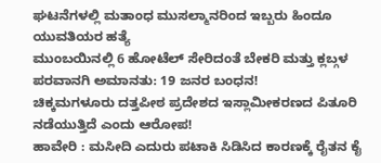ಘಟನೆಗಳಲ್ಲಿ ಮತಾಂಧ ಮುಸಲ್ಮಾನರಿಂದ ಇಬ್ಬರು ಹಿಂದೂ ಯುವತಿಯರ ಹತ್ಯೆ
ಮುಂಬಯಿನಲ್ಲಿ 6 ಹೋಟೆಲ್ ಸೇರಿದಂತೆ ಬೇಕರಿ ಮತ್ತು ಕ್ಲಬ್ಗಳ ಪರವಾನಗಿ ಅಮಾನತು: 19 ಜನರ ಬಂಧನ!
ಚಿಕ್ಕಮಗಳೂರು ದತ್ತಪೀಠ ಪ್ರದೇಶದ ಇಸ್ಲಾಮೀಕರಣದ ಪಿತೂರಿ ನಡೆಯುತ್ತಿದೆ ಎಂದು ಆರೋಪ!
ಹಾವೇರಿ : ಮಸೀದಿ ಎದುರು ಪಟಾಕಿ ಸಿಡಿಸಿದ ಕಾರಣಕ್ಕೆ ರೈತನ ಕೈ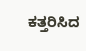ಕತ್ತರಿಸಿದ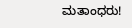ಮತಾಂಧರು!